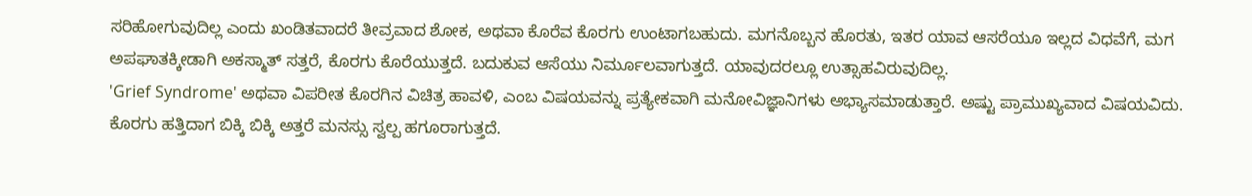ಸರಿಹೋಗುವುದಿಲ್ಲ ಎಂದು ಖಂಡಿತವಾದರೆ ತೀವ್ರವಾದ ಶೋಕ, ಅಥವಾ ಕೊರೆವ ಕೊರಗು ಉಂಟಾಗಬಹುದು. ಮಗನೊಬ್ಬನ ಹೊರತು, ಇತರ ಯಾವ ಆಸರೆಯೂ ಇಲ್ಲದ ವಿಧವೆಗೆ, ಮಗ ಅಪಘಾತಕ್ಕೀಡಾಗಿ ಅಕಸ್ಮಾತ್ ಸತ್ತರೆ, ಕೊರಗು ಕೊರೆಯುತ್ತದೆ. ಬದುಕುವ ಆಸೆಯು ನಿರ್ಮೂಲವಾಗುತ್ತದೆ. ಯಾವುದರಲ್ಲೂ ಉತ್ಸಾಹವಿರುವುದಿಲ್ಲ.
'Grief Syndrome' ಅಥವಾ ವಿಪರೀತ ಕೊರಗಿನ ವಿಚಿತ್ರ ಹಾವಳಿ, ಎಂಬ ವಿಷಯವನ್ನು ಪ್ರತ್ಯೇಕವಾಗಿ ಮನೋವಿಜ್ಞಾನಿಗಳು ಅಭ್ಯಾಸಮಾಡುತ್ತಾರೆ. ಅಷ್ಟು ಪ್ರಾಮುಖ್ಯವಾದ ವಿಷಯವಿದು. ಕೊರಗು ಹತ್ತಿದಾಗ ಬಿಕ್ಕಿ ಬಿಕ್ಕಿ ಅತ್ತರೆ ಮನಸ್ಸು ಸ್ವಲ್ಪ ಹಗೂರಾಗುತ್ತದೆ.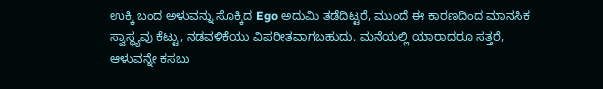ಉಕ್ಕಿ ಬಂದ ಅಳುವನ್ನು ಸೊಕ್ಕಿದ Ego ಅದುಮಿ ತಡೆದಿಟ್ಟರೆ, ಮುಂದೆ ಈ ಕಾರಣದಿಂದ ಮಾನಸಿಕ ಸ್ವಾಸ್ಥ್ಯವು ಕೆಟ್ಟು, ನಡವಳಿಕೆಯು ವಿಪರೀತವಾಗಬಹುದು. ಮನೆಯಲ್ಲಿ ಯಾರಾದರೂ ಸತ್ತರೆ, ಆಳುವನ್ನೇ ಕಸಬು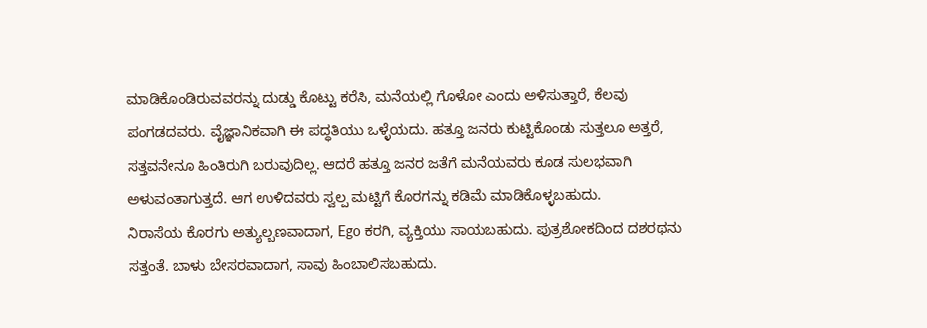ಮಾಡಿಕೊಂಡಿರುವವರನ್ನು ದುಡ್ಡು ಕೊಟ್ಟು ಕರೆಸಿ, ಮನೆಯಲ್ಲಿ ಗೊಳೋ ಎಂದು ಅಳಿಸುತ್ತಾರೆ, ಕೆಲವು ಪಂಗಡದವರು. ವೈಜ್ಞಾನಿಕವಾಗಿ ಈ ಪದ್ಧತಿಯು ಒಳ್ಳೆಯದು. ಹತ್ತೂ ಜನರು ಕುಟ್ಟಿಕೊಂಡು ಸುತ್ತಲೂ ಅತ್ತರೆ, ಸತ್ತವನೇನೂ ಹಿಂತಿರುಗಿ ಬರುವುದಿಲ್ಲ. ಆದರೆ ಹತ್ತೂ ಜನರ ಜತೆಗೆ ಮನೆಯವರು ಕೂಡ ಸುಲಭವಾಗಿ ಅಳುವಂತಾಗುತ್ತದೆ. ಆಗ ಉಳಿದವರು ಸ್ವಲ್ಪ ಮಟ್ಟಿಗೆ ಕೊರಗನ್ನು ಕಡಿಮೆ ಮಾಡಿಕೊಳ್ಳಬಹುದು.
ನಿರಾಸೆಯ ಕೊರಗು ಅತ್ಯುಲ್ಬಣವಾದಾಗ, Ego ಕರಗಿ, ವ್ಯಕ್ತಿಯು ಸಾಯಬಹುದು. ಪುತ್ರಶೋಕದಿಂದ ದಶರಥನು ಸತ್ತಂತೆ. ಬಾಳು ಬೇಸರವಾದಾಗ, ಸಾವು ಹಿಂಬಾಲಿಸಬಹುದು.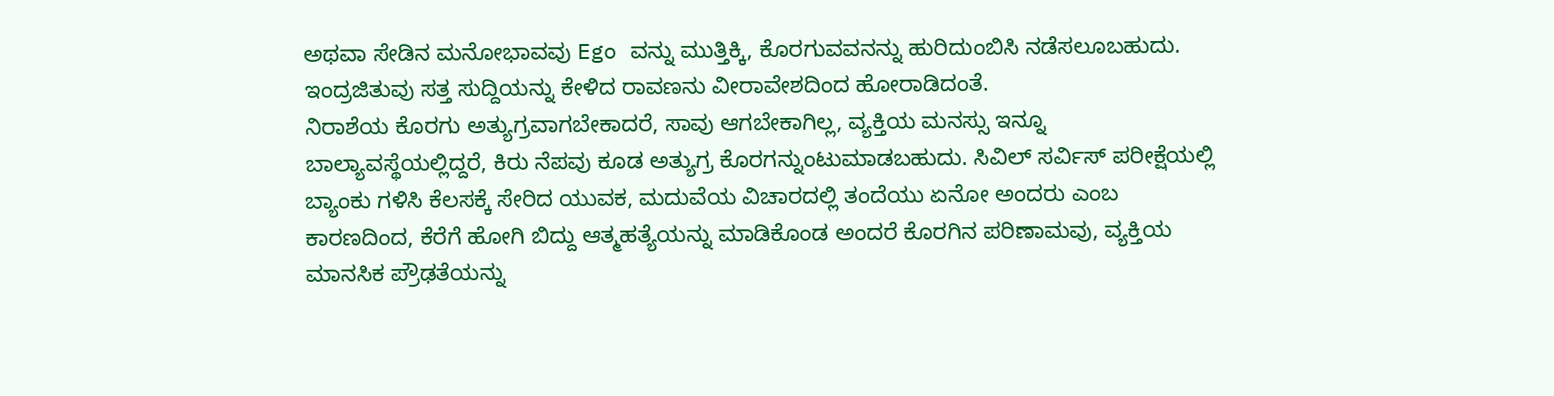ಅಥವಾ ಸೇಡಿನ ಮನೋಭಾವವು Ego ವನ್ನು ಮುತ್ತಿಕ್ಕಿ, ಕೊರಗುವವನನ್ನು ಹುರಿದುಂಬಿಸಿ ನಡೆಸಲೂಬಹುದು. ಇಂದ್ರಜಿತುವು ಸತ್ತ ಸುದ್ದಿಯನ್ನು ಕೇಳಿದ ರಾವಣನು ವೀರಾವೇಶದಿಂದ ಹೋರಾಡಿದಂತೆ.
ನಿರಾಶೆಯ ಕೊರಗು ಅತ್ಯುಗ್ರವಾಗಬೇಕಾದರೆ, ಸಾವು ಆಗಬೇಕಾಗಿಲ್ಲ, ವ್ಯಕ್ತಿಯ ಮನಸ್ಸು ಇನ್ನೂ ಬಾಲ್ಯಾವಸ್ಥೆಯಲ್ಲಿದ್ದರೆ, ಕಿರು ನೆಪವು ಕೂಡ ಅತ್ಯುಗ್ರ ಕೊರಗನ್ನುಂಟುಮಾಡಬಹುದು. ಸಿವಿಲ್ ಸರ್ವಿಸ್ ಪರೀಕ್ಷೆಯಲ್ಲಿ ಬ್ಯಾಂಕು ಗಳಿಸಿ ಕೆಲಸಕ್ಕೆ ಸೇರಿದ ಯುವಕ, ಮದುವೆಯ ವಿಚಾರದಲ್ಲಿ ತಂದೆಯು ಏನೋ ಅಂದರು ಎಂಬ ಕಾರಣದಿಂದ, ಕೆರೆಗೆ ಹೋಗಿ ಬಿದ್ದು ಆತ್ಮಹತ್ಯೆಯನ್ನು ಮಾಡಿಕೊಂಡ ಅಂದರೆ ಕೊರಗಿನ ಪರಿಣಾಮವು, ವ್ಯಕ್ತಿಯ ಮಾನಸಿಕ ಪ್ರೌಢತೆಯನ್ನು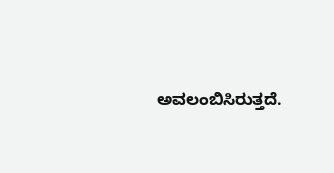ಅವಲಂಬಿಸಿರುತ್ತದೆ.